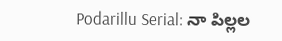Podarillu Serial: నా పిల్లల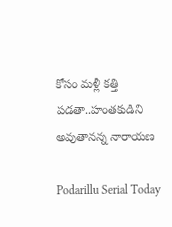కోసం మళ్లీ కత్తి పడతా..హంతకుడిని అవుతానన్న నారాయణ

Podarillu Serial Today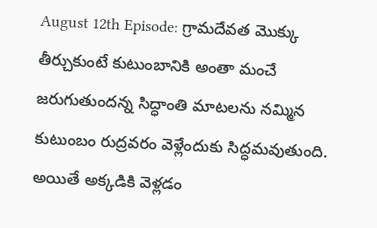August 12th Episode: గ్రామదేవత మొక్కు తీర్చుకుంటే కుటుంబానికి అంతా మంచే జరుగుతుందన్న సిద్ధాంతి మాటలను నమ్మిన కుటుంబం రుద్రవరం వెళ్లేందుకు సిద్ధమవుతుంది. అయితే అక్కడికి వెళ్లడం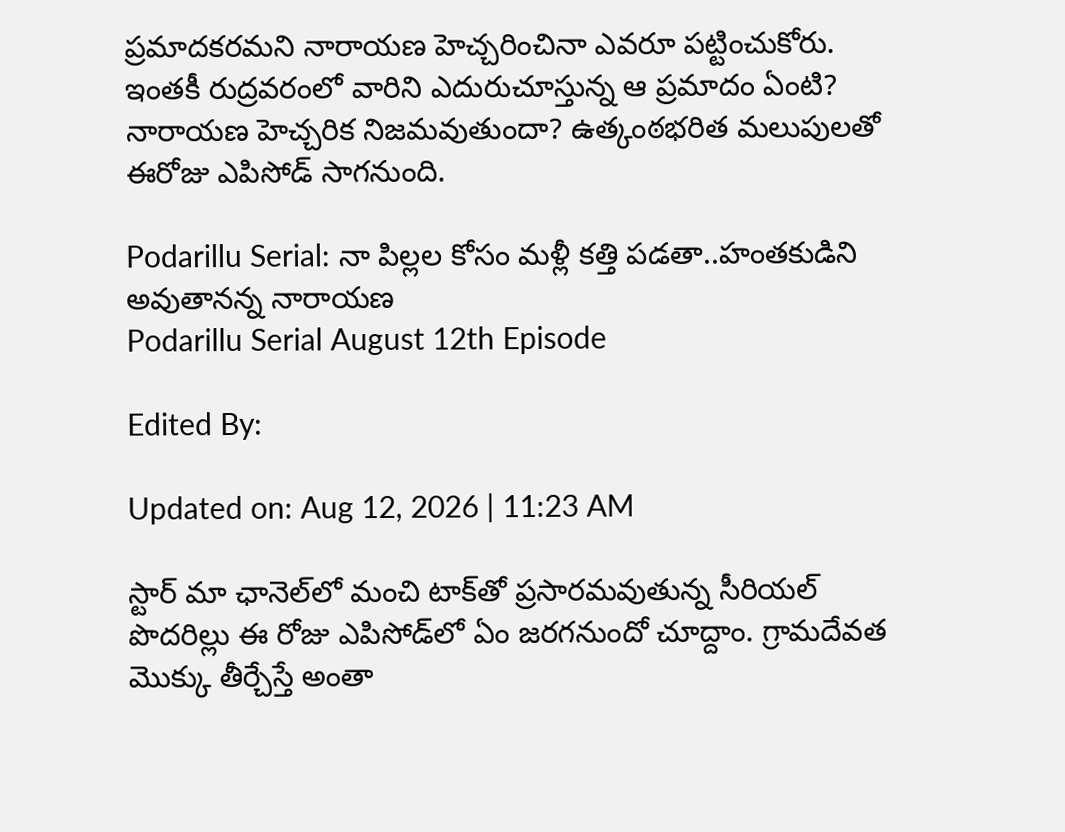ప్రమాదకరమని నారాయణ హెచ్చరించినా ఎవరూ పట్టించుకోరు. ఇంతకీ రుద్రవరంలో వారిని ఎదురుచూస్తున్న ఆ ప్రమాదం ఏంటి? నారాయణ హెచ్చరిక నిజమవుతుందా? ఉత్కంఠభరిత మలుపులతో ఈరోజు ఎపిసోడ్‌ సాగనుంది.

Podarillu Serial: నా పిల్లల కోసం మళ్లీ కత్తి పడతా..హంతకుడిని అవుతానన్న నారాయణ
Podarillu Serial August 12th Episode

Edited By:

Updated on: Aug 12, 2026 | 11:23 AM

స్టార్ మా ఛానెల్‌లో మంచి టాక్‌తో ప్రసారమవుతున్న సీరియల్‌ పొదరిల్లు ఈ రోజు ఎపిసోడ్‌లో ఏం జరగనుందో చూద్దాం. గ్రామదేవత మొక్కు తీర్చేస్తే అంతా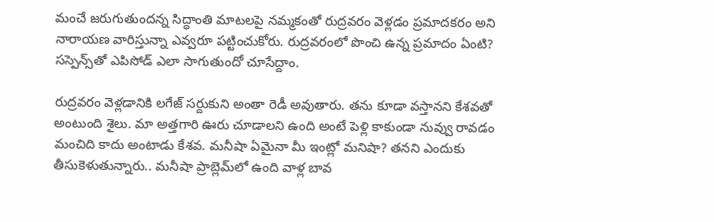మంచే జరుగుతుందన్న సిద్ధాంతి మాటలపై నమ్మకంతో రుద్రవరం వెళ్లడం ప్రమాదకరం అని నారాయణ వారిస్తున్నా ఎవ్వరూ పట్టించుకోరు. రుద్రవరంలో పొంచి ఉన్న ప్రమాదం ఏంటి? సస్పెన్స్‌తో ఎపిసోడ్‌ ఎలా సాగుతుందో చూసేద్దాం.

రుద్రవరం వెళ్లడానికి లగేజ్‌ సర్దుకుని అంతా రెడీ అవుతారు. తను కూడా వస్తానని కేశవతో అంటుంది శైలు. మా అత్తగారి ఊరు చూడాలని ఉంది అంటే పెళ్లి కాకుండా నువ్వు రావడం మంచిది కాదు అంటాడు కేశవ. మనీషా ఏమైనా మీ ఇంట్లో మనిషా? తనని ఎందుకు తీసుకెళుతున్నారు.. మనీషా ప్రాబ్లెమ్‌లో ఉంది వాళ్ల బావ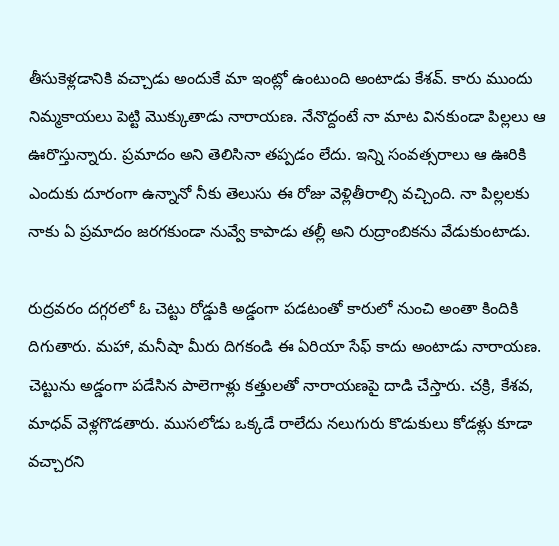తీసుకెళ్లడానికి వచ్చాడు అందుకే మా ఇంట్లో ఉంటుంది అంటాడు కేశవ్‌. కారు ముందు నిమ్మకాయలు పెట్టి మొక్కుతాడు నారాయణ. నేనొద్దంటే నా మాట వినకుండా పిల్లలు ఆ ఊరొస్తున్నారు. ప్రమాదం అని తెలిసినా తప్పడం లేదు. ఇన్ని సంవత్సరాలు ఆ ఊరికి ఎందుకు దూరంగా ఉన్నానో నీకు తెలుసు ఈ రోజు వెళ్లితీరాల్సి వచ్చింది. నా పిల్లలకు నాకు ఏ ప్రమాదం జరగకుండా నువ్వే కాపాడు తల్లీ అని రుద్రాంబికను వేడుకుంటాడు.

రుద్రవరం దగ్గరలో ఓ చెట్టు రోడ్డుకి అడ్డంగా పడటంతో కారులో నుంచి అంతా కిందికి దిగుతారు. మహా, మనీషా మీరు దిగకండి ఈ ఏరియా సేఫ్‌ కాదు అంటాడు నారాయణ. చెట్టును అడ్డంగా పడేసిన పాలెగాళ్లు కత్తులతో నారాయణపై దాడి చేస్తారు. చక్రి, కేశవ, మాధవ్‌ వెళ్లగొడతారు. ముసలోడు ఒక్కడే రాలేదు నలుగురు కొడుకులు కోడళ్లు కూడా వచ్చారని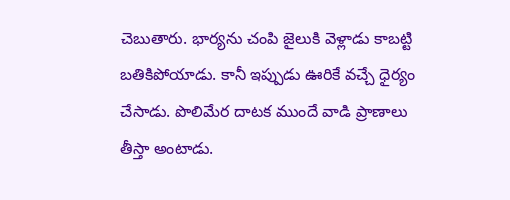చెబుతారు. భార్యను చంపి జైలుకి వెళ్లాడు కాబట్టి బతికిపోయాడు. కానీ ఇప్పుడు ఊరికే వచ్చే ధైర్యం చేసాడు. పొలిమేర దాటక ముందే వాడి ప్రాణాలు తీస్తా అంటాడు.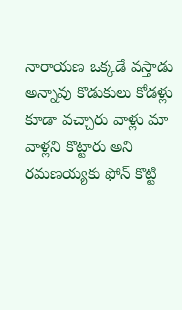నారాయణ ఒక్కడే వస్తాడు అన్నావు కొడుకులు కోడళ్లు కూడా వచ్చారు వాళ్లు మా వాళ్లని కొట్టారు అని రమణయ్యకు ఫోన్‌ కొట్టి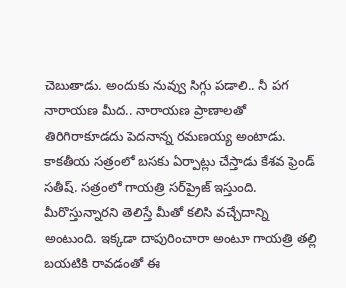చెబుతాడు. అందుకు నువ్వు సిగ్గు పడాలి.. నీ పగ నారాయణ మీద.. నారాయణ ప్రాణాలతో తిరిగిరాకూడదు పెదనాన్న రమణయ్య అంటాడు. కాకతీయ సత్రంలో బసకు ఏర్పాట్లు చేస్తాడు కేశవ ఫ్రెండ్‌ సతీష్‌. సత్రంలో గాయత్రి సర్‌ప్రైజ్‌ ఇస్తుంది. మీరొస్తున్నారని తెలిస్తే మీతో కలిసి వచ్చేదాన్ని అంటుంది. ఇక్కడా దాపురించారా అంటూ గాయత్రి తల్లి బయటికి రావడంతో ఈ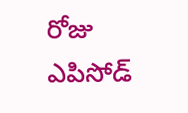రోజు ఎపిసోడ్‌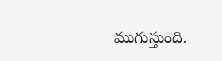ముగుస్తుంది.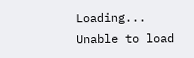Loading...
Unable to load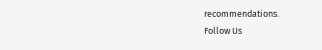recommendations.
Follow Us